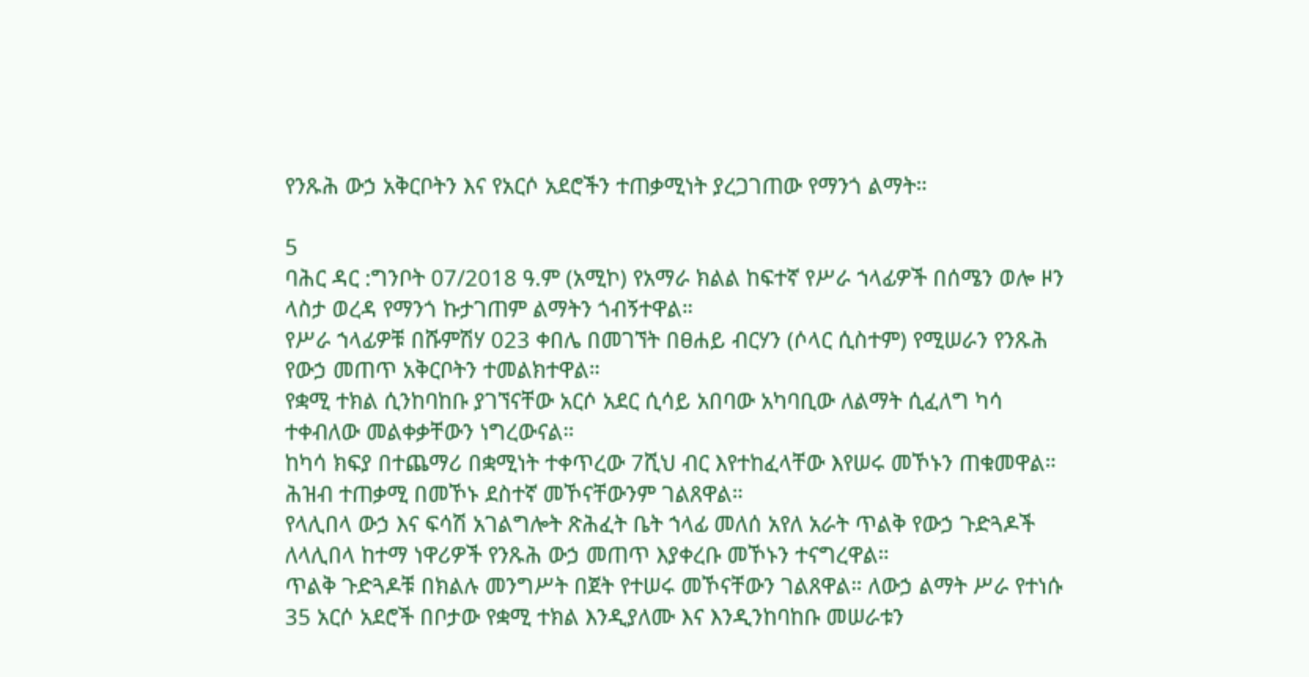የንጹሕ ውኃ አቅርቦትን እና የአርሶ አደሮችን ተጠቃሚነት ያረጋገጠው የማንጎ ልማት።

5
ባሕር ዳር :ግንቦት 07/2018 ዓ.ም (አሚኮ) የአማራ ክልል ከፍተኛ የሥራ ኀላፊዎች በሰሜን ወሎ ዞን ላስታ ወረዳ የማንጎ ኩታገጠም ልማትን ጎብኝተዋል።
የሥራ ኀላፊዎቹ በሹምሽሃ 023 ቀበሌ በመገኘት በፀሐይ ብርሃን (ሶላር ሲስተም) የሚሠራን የንጹሕ የውኃ መጠጥ አቅርቦትን ተመልክተዋል።
የቋሚ ተክል ሲንከባከቡ ያገኘናቸው አርሶ አደር ሲሳይ አበባው አካባቢው ለልማት ሲፈለግ ካሳ ተቀብለው መልቀቃቸውን ነግረውናል።
ከካሳ ክፍያ በተጨማሪ በቋሚነት ተቀጥረው 7ሺህ ብር እየተከፈላቸው እየሠሩ መኾኑን ጠቁመዋል። ሕዝብ ተጠቃሚ በመኾኑ ደስተኛ መኾናቸውንም ገልጸዋል።
የላሊበላ ውኃ እና ፍሳሽ አገልግሎት ጽሕፈት ቤት ኀላፊ መለሰ አየለ አራት ጥልቅ የውኃ ጉድጓዶች ለላሊበላ ከተማ ነዋሪዎች የንጹሕ ውኃ መጠጥ እያቀረቡ መኾኑን ተናግረዋል።
ጥልቅ ጉድጓዶቹ በክልሉ መንግሥት በጀት የተሠሩ መኾናቸውን ገልጸዋል። ለውኃ ልማት ሥራ የተነሱ 35 አርሶ አደሮች በቦታው የቋሚ ተክል እንዲያለሙ እና እንዲንከባከቡ መሠራቱን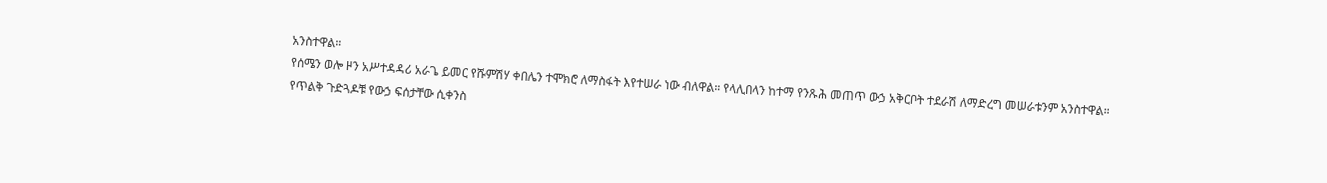አንስተዋል።
የሰሜን ወሎ ዞን አሥተዳዳሪ አራጌ ይመር የሹምሽሃ ቀበሌን ተሞክሮ ለማስፋት እየተሠራ ነው ብለዋል። የላሊበላን ከተማ የንጹሕ መጠጥ ውኃ አቅርቦት ተደራሽ ለማድረግ መሠራቱንም አንስተዋል።
የጥልቅ ጉድጓዶቹ የውኃ ፍሰታቸው ሲቀንስ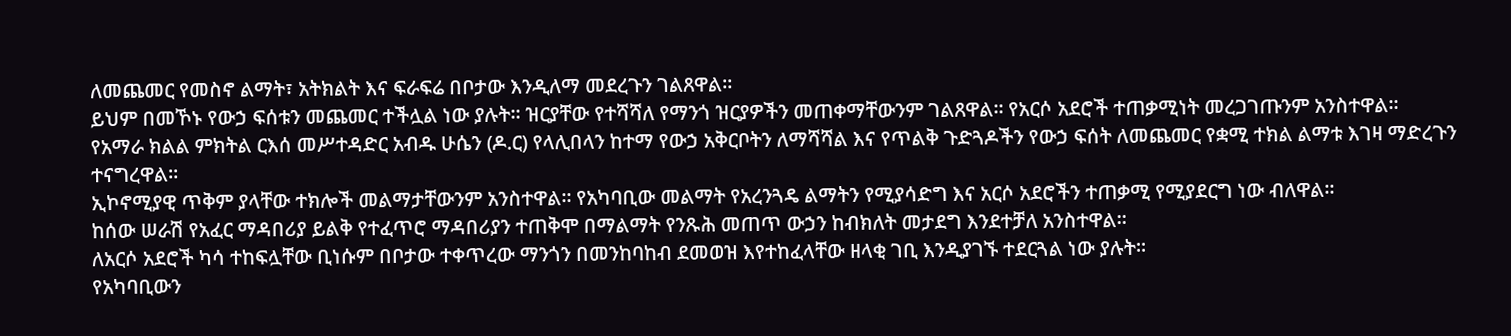ለመጨመር የመስኖ ልማት፣ አትክልት እና ፍራፍሬ በቦታው እንዲለማ መደረጉን ገልጸዋል።
ይህም በመኾኑ የውኃ ፍሰቱን መጨመር ተችሏል ነው ያሉት። ዝርያቸው የተሻሻለ የማንጎ ዝርያዎችን መጠቀማቸውንም ገልጸዋል። የአርሶ አደሮች ተጠቃሚነት መረጋገጡንም አንስተዋል።
የአማራ ክልል ምክትል ርእሰ መሥተዳድር አብዱ ሁሴን (ዶ.ር) የላሊበላን ከተማ የውኃ አቅርቦትን ለማሻሻል እና የጥልቅ ጉድጓዶችን የውኃ ፍሰት ለመጨመር የቋሚ ተክል ልማቱ እገዛ ማድረጉን ተናግረዋል።
ኢኮኖሚያዊ ጥቅም ያላቸው ተክሎች መልማታቸውንም አንስተዋል። የአካባቢው መልማት የአረንጓዴ ልማትን የሚያሳድግ እና አርሶ አደሮችን ተጠቃሚ የሚያደርግ ነው ብለዋል።
ከሰው ሠራሽ የአፈር ማዳበሪያ ይልቅ የተፈጥሮ ማዳበሪያን ተጠቅሞ በማልማት የንጹሕ መጠጥ ውኃን ከብክለት መታደግ እንደተቻለ አንስተዋል።
ለአርሶ አደሮች ካሳ ተከፍሏቸው ቢነሱም በቦታው ተቀጥረው ማንጎን በመንከባከብ ደመወዝ እየተከፈላቸው ዘላቂ ገቢ እንዲያገኙ ተደርጓል ነው ያሉት።
የአካባቢውን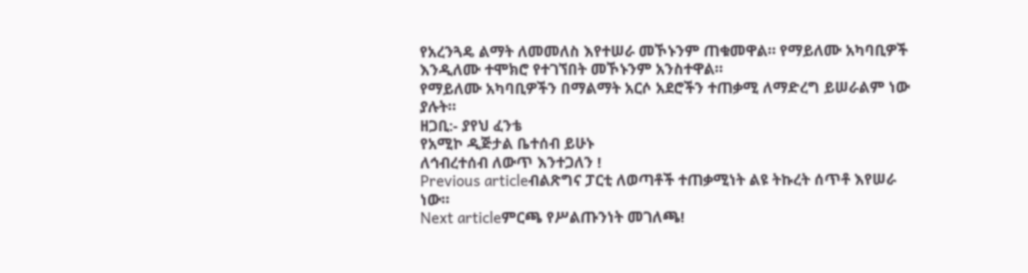የአረንጓዴ ልማት ለመመለስ እየተሠራ መኾኑንም ጠቁመዋል። የማይለሙ አካባቢዎች እንዲለሙ ተሞክሮ የተገኘበት መኾኑንም አንስተዋል።
የማይለሙ አካባቢዎችን በማልማት አርሶ አደሮችን ተጠቃሚ ለማድረግ ይሠራልም ነው ያሉት።
ዘጋቢ:- ያየህ ፈንቴ
የአሚኮ ዲጅታል ቤተሰብ ይሁኑ
ለኅብረተሰብ ለውጥ እንተጋለን !
Previous articleብልጽግና ፓርቲ ለወጣቶች ተጠቃሚነት ልዩ ትኩረት ሰጥቶ እየሠራ ነው።
Next articleምርጫ የሥልጡንነት መገለጫ!